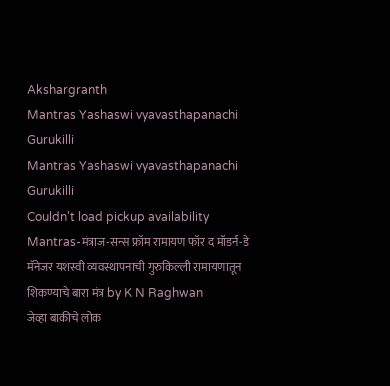Akshargranth
Mantras Yashaswi vyavasthapanachi Gurukilli
Mantras Yashaswi vyavasthapanachi Gurukilli
Couldn't load pickup availability
Mantras-मंत्राज-सन्स फ्रॉम रामायण फॉर द मॉडर्न-डे मॅनेजर यशस्वी व्यवस्थापनाची गुरुकिल्ली रामायणातून शिकण्याचे बारा मंत्र by K N Raghwan
जेव्हा बाकीचे लोक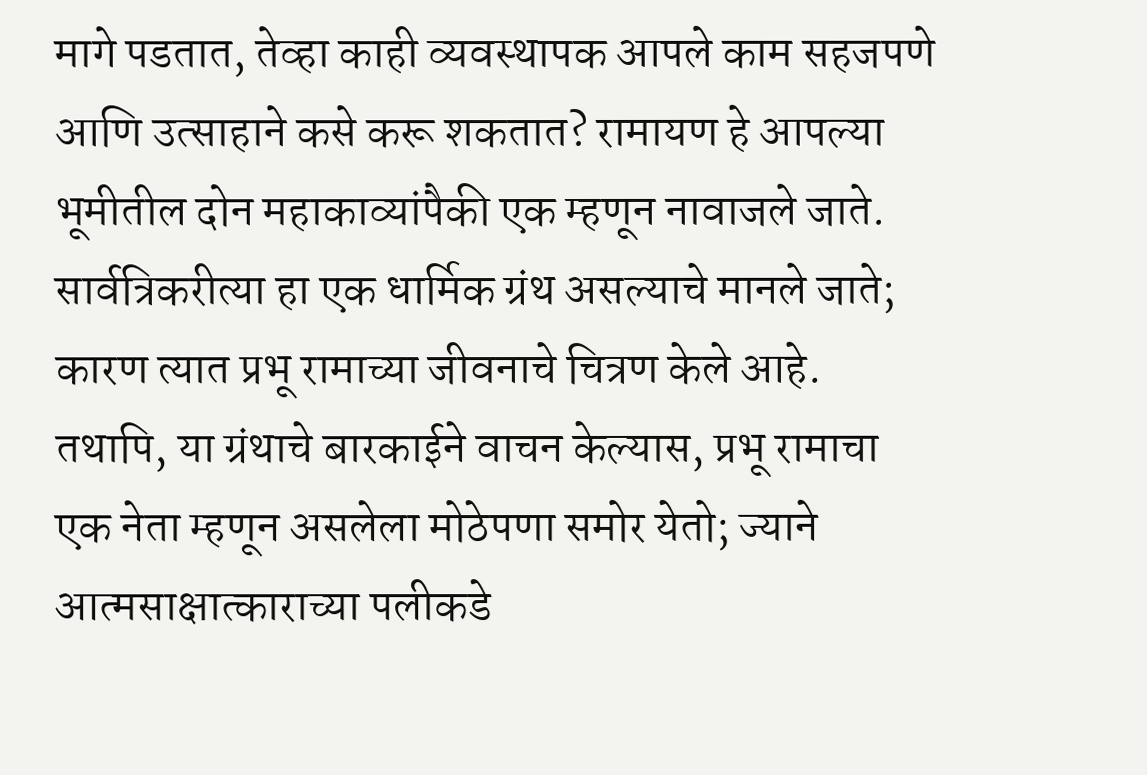मागे पडतात, तेव्हा काही व्यवस्थापक आपले काम सहजपणे आणि उत्साहाने कसे करू शकतात? रामायण हे आपल्या भूमीतील दोन महाकाव्यांपैकी एक म्हणून नावाजले जाते. सार्वत्रिकरीत्या हा एक धार्मिक ग्रंथ असल्याचे मानले जाते; कारण त्यात प्रभू रामाच्या जीवनाचे चित्रण केले आहे. तथापि, या ग्रंथाचे बारकाईने वाचन केल्यास, प्रभू रामाचा एक नेता म्हणून असलेला मोठेपणा समोर येतो; ज्याने आत्मसाक्षात्काराच्या पलीकडे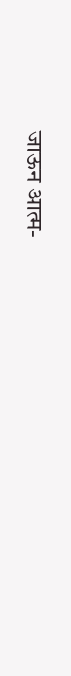जाऊन आत्म-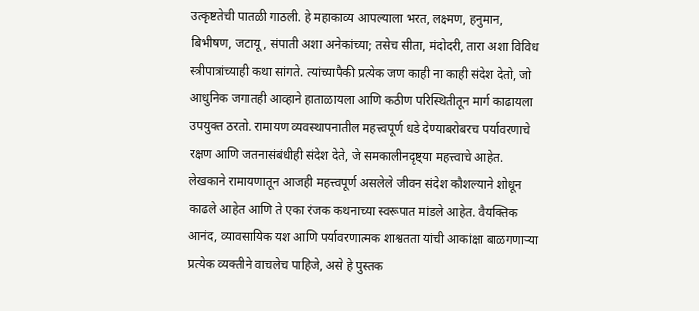उत्कृष्टतेची पातळी गाठली. हे महाकाव्य आपल्याला भरत, लक्ष्मण, हनुमान, बिभीषण, जटायू, संपाती अशा अनेकांच्या; तसेच सीता, मंदोदरी, तारा अशा विविध स्त्रीपात्रांच्याही कथा सांगते. त्यांच्यापैकी प्रत्येक जण काही ना काही संदेश देतो, जो आधुनिक जगातही आव्हाने हाताळायला आणि कठीण परिस्थितीतून मार्ग काढायला उपयुक्त ठरतो. रामायण व्यवस्थापनातील महत्त्वपूर्ण धडे देण्याबरोबरच पर्यावरणाचे रक्षण आणि जतनासंबंधीही संदेश देते, जे समकालीनदृष्ट्या महत्त्वाचे आहेत.
लेखकाने रामायणातून आजही महत्त्वपूर्ण असलेले जीवन संदेश कौशल्याने शोधून काढले आहेत आणि ते एका रंजक कथनाच्या स्वरूपात मांडले आहेत. वैयक्तिक आनंद, व्यावसायिक यश आणि पर्यावरणात्मक शाश्वतता यांची आकांक्षा बाळगणाऱ्या प्रत्येक व्यक्तीने वाचलेच पाहिजे, असे हे पुस्तक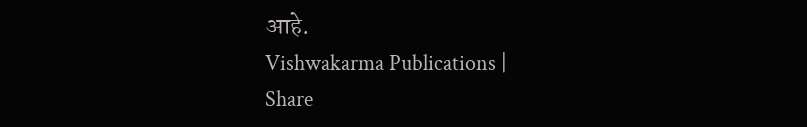आहे.
Vishwakarma Publications |
Share